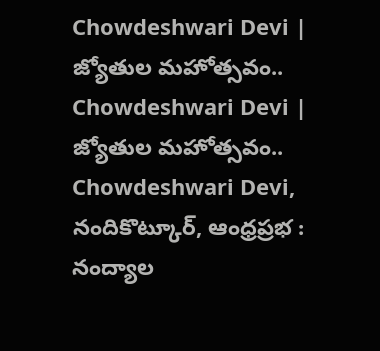Chowdeshwari Devi | జ్యోతుల మహోత్సవం..
Chowdeshwari Devi | జ్యోతుల మహోత్సవం..
Chowdeshwari Devi, నందికొట్కూర్, ఆంధ్రప్రభ : నంద్యాల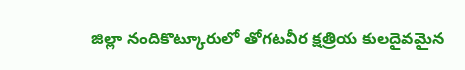జిల్లా నందికొట్కూరులో తోగటవీర క్షత్రియ కులదైవమైన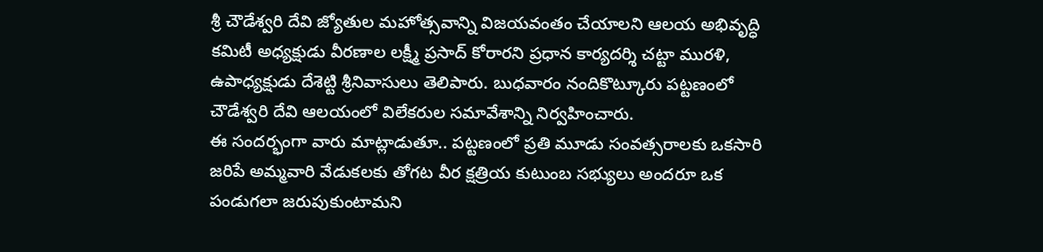శ్రీ చౌడేశ్వరి దేవి జ్యోతుల మహోత్సవాన్ని విజయవంతం చేయాలని ఆలయ అభివృద్ధి కమిటీ అధ్యక్షుడు వీరణాల లక్ష్మీ ప్రసాద్ కోరారని ప్రధాన కార్యదర్శి చట్టా మురళి, ఉపాధ్యక్షుడు దేశెట్టి శ్రీనివాసులు తెలిపారు. బుధవారం నందికొట్కూరు పట్టణంలో చౌడేశ్వరి దేవి ఆలయంలో విలేకరుల సమావేశాన్ని నిర్వహించారు.
ఈ సందర్భంగా వారు మాట్లాడుతూ.. పట్టణంలో ప్రతి మూడు సంవత్సరాలకు ఒకసారి జరిపే అమ్మవారి వేడుకలకు తోగట వీర క్షత్రియ కుటుంబ సభ్యులు అందరూ ఒక పండుగలా జరుపుకుంటామని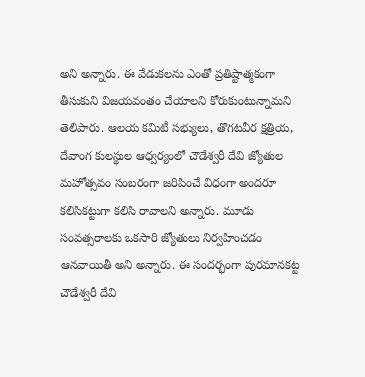అని అన్నారు. ఈ వేడుకలను ఎంతో ప్రతిష్టాత్మకంగా తీసుకుని విజయవంతం చేయాలని కోరుకుంటున్నామని తెలిపారు. ఆలయ కమిటీ సభ్యులు, తొగటవీర క్షత్రియ, దేవాంగ కులస్థుల ఆధ్వర్యంలో చౌడేశ్వరీ దేవి జ్యోతుల మహోత్సవం సంబరంగా జరిపించే విధంగా అందరూ కలిసికట్టుగా కలిసి రావాలని అన్నారు. మూడు సంవత్సరాలకు ఒకసారి జ్యోతులు నిర్వహించడం ఆనవాయితీ అని అన్నారు. ఈ సందర్భంగా పురమానకట్ట చౌడేశ్వరీ దేవి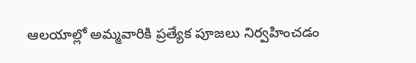ఆలయాల్లో అమ్మవారికి ప్రత్యేక పూజలు నిర్వహించడం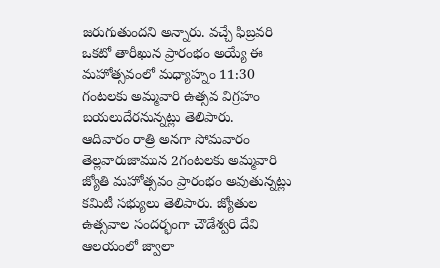జరుగుతుందని అన్నారు. వచ్చే ఫిబ్రవరి ఒకటో తారీఖున ప్రారంభం అయ్యే ఈ మహోత్సవంలో మధ్యాహ్నం 11:30 గంటలకు అమ్మవారి ఉత్సవ విగ్రహం బయలుదేరనున్నట్లు తెలిపారు.
ఆదివారం రాత్రి అనగా సోమవారం తెల్లవారుజామున 2గంటలకు అమ్మవారి జ్యోతి మహోత్సవం ప్రారంభం అవుతున్నట్లు కమిటీ సభ్యులు తెలిపారు. జ్యోతుల ఉత్సవాల సందర్భంగా చౌడేశ్వరి దేవి ఆలయంలో జ్వాలా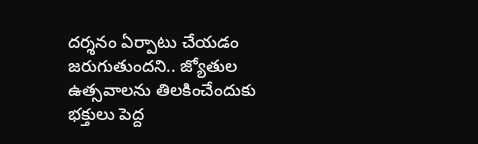దర్శనం ఏర్పాటు చేయడం జరుగుతుందని.. జ్యోతుల ఉత్సవాలను తిలకించేందుకు భక్తులు పెద్ద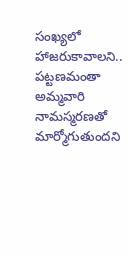సంఖ్యలో హాజరుకావాలని.. పట్టణమంతా అమ్మవారి నామస్మరణతో మార్మోగుతుందని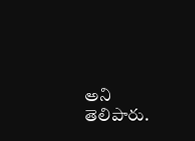అని తెలిపారు.